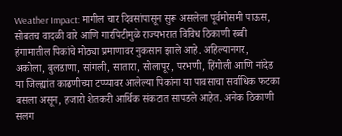Weather Impact: मागील चार दिवसांपासून सुरू असलेला पूर्वमोसमी पाऊस, सोबतच वादळी वारे आणि गारपिटीमुळे राज्यभरात विविध ठिकाणी रब्बी हंगामातील पिकांचे मोठ्या प्रमाणावर नुकसान झाले आहे. अहिल्यानगर, अकोला, बुलडाणा, सांगली, सातारा, सोलापूर, परभणी, हिंगोली आणि नांदेड या जिल्ह्यांत काढणीच्या टप्प्यावर आलेल्या पिकांना या पावसाचा सर्वाधिक फटका बसला असून, हजारो शेतकरी आर्थिक संकटात सापडले आहेत. अनेक ठिकाणी सलग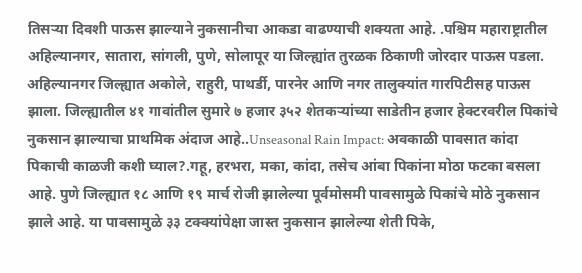तिसऱ्या दिवशी पाऊस झाल्याने नुकसानीचा आकडा वाढण्याची शक्यता आहे. .पश्चिम महाराष्ट्रातील अहिल्यानगर, सातारा, सांगली, पुणे, सोलापूर या जिल्ह्यांत तुरळक ठिकाणी जोरदार पाऊस पडला. अहिल्यानगर जिल्ह्यात अकोले, राहुरी, पाथर्डी, पारनेर आणि नगर तालुक्यांत गारपिटीसह पाऊस झाला. जिल्ह्यातील ४१ गावांतील सुमारे ७ हजार ३५२ शेतकऱ्यांच्या साडेतीन हजार हेक्टरवरील पिकांचे नुकसान झाल्याचा प्राथमिक अंदाज आहे..Unseasonal Rain Impact: अवकाळी पावसात कांदा पिकाची काळजी कशी घ्याल?.गहू, हरभरा, मका, कांदा, तसेच आंबा पिकांना मोठा फटका बसला आहे. पुणे जिल्ह्यात १८ आणि १९ मार्च रोजी झालेल्या पूर्वमोसमी पावसामुळे पिकांचे मोठे नुकसान झाले आहे. या पावसामुळे ३३ टक्क्यांपेक्षा जास्त नुकसान झालेल्या शेती पिके,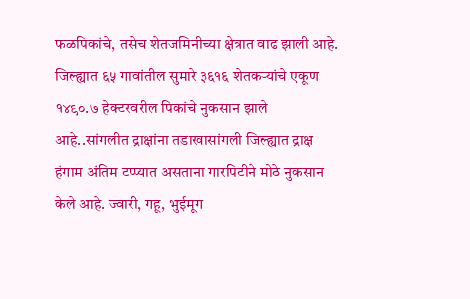फळपिकांचे, तसेच शेतजमिनीच्या क्षेत्रात वाढ झाली आहे. जिल्ह्यात ६५ गावांतील सुमारे ३६१६ शेतकऱ्यांचे एकूण १४९०.७ हेक्टरवरील पिकांचे नुकसान झाले आहे..सांगलीत द्राक्षांना तडाखासांगली जिल्ह्यात द्राक्ष हंगाम अंतिम टप्प्यात असताना गारपिटीने मोठे नुकसान केले आहे. ज्वारी, गहू, भुईमूग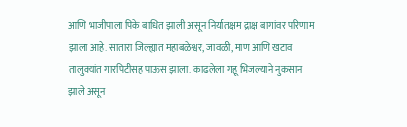आणि भाजीपाला पिके बाधित झाली असून निर्यातक्षम द्राक्ष बागांवर परिणाम झाला आहे. सातारा जिल्ह्यात महाबळेश्वर, जावळी, माण आणि खटाव तालुक्यांत गारपिटीसह पाऊस झाला. काढलेला गहू भिजल्याने नुकसान झाले असून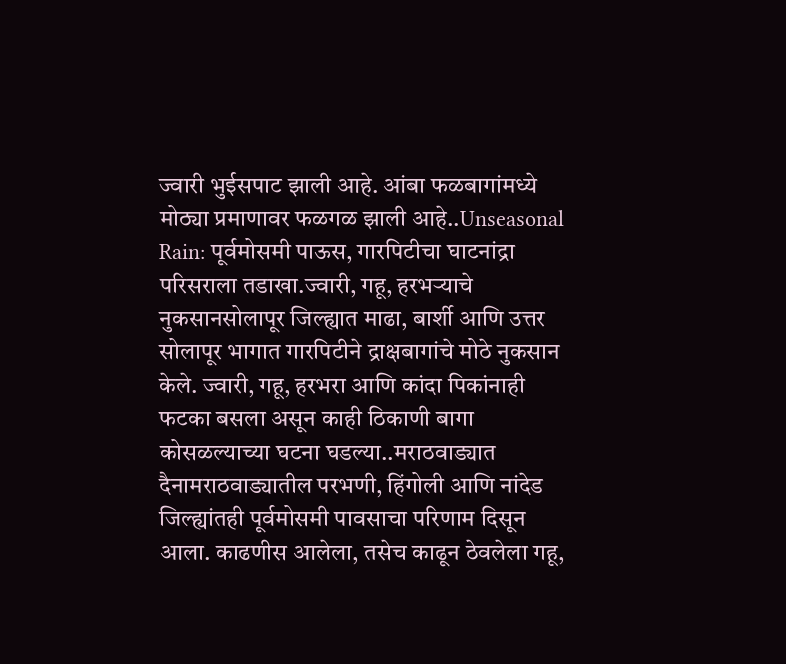ज्वारी भुईसपाट झाली आहे. आंबा फळबागांमध्ये मोठ्या प्रमाणावर फळगळ झाली आहे..Unseasonal Rain: पूर्वमोसमी पाऊस, गारपिटीचा घाटनांद्रा परिसराला तडाखा.ज्वारी, गहू, हरभऱ्याचे नुकसानसोलापूर जिल्ह्यात माढा, बार्शी आणि उत्तर सोलापूर भागात गारपिटीने द्राक्षबागांचे मोठे नुकसान केले. ज्वारी, गहू, हरभरा आणि कांदा पिकांनाही फटका बसला असून काही ठिकाणी बागा कोसळल्याच्या घटना घडल्या..मराठवाड्यात दैनामराठवाड्यातील परभणी, हिंगोली आणि नांदेड जिल्ह्यांतही पूर्वमोसमी पावसाचा परिणाम दिसून आला. काढणीस आलेला, तसेच काढून ठेवलेला गहू,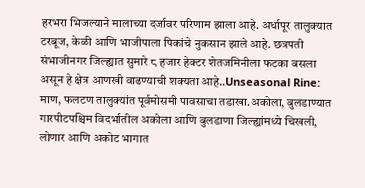हरभरा भिजल्याने मालाच्या दर्जावर परिणाम झाला आहे. अर्धापूर तालुक्यात टरबूज, केळी आणि भाजीपाला पिकांचे नुकसान झाले आहे. छत्रपती संभाजीनगर जिल्ह्यात सुमारे ८ हजार हेक्टर शेतजमिनीला फटका बसला असून हे क्षेत्र आणखी वाढण्याची शक्यता आहे..Unseasonal Rine: माण, फलटण तालुक्यांत पूर्वमोसमी पावसाचा तडाखा.अकोला, बुलडाण्यात गारपीटपश्चिम विदर्भातील अकोला आणि बुलडाणा जिल्ह्यांमध्ये चिखली, लोणार आणि अकोट भागात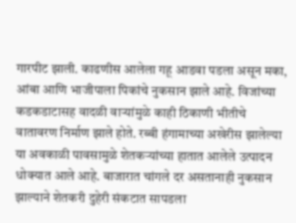गारपीट झाली. काढणीस आलेला गहू आडवा पडला असून मका, आंबा आणि भाजीपाला पिकांचे नुकसान झाले आहे. विजांच्या कडकडाटासह वादळी वाऱ्यांमुळे काही ठिकाणी भीतीचे वातावरण निर्माण झाले होते. रब्बी हंगामाच्या अखेरीस झालेल्या या अवकाळी पावसामुळे शेतकऱ्यांच्या हातात आलेले उत्पादन धोक्यात आले आहे. बाजारात चांगले दर असतानाही नुकसान झाल्याने शेतकरी दुहेरी संकटात सापडला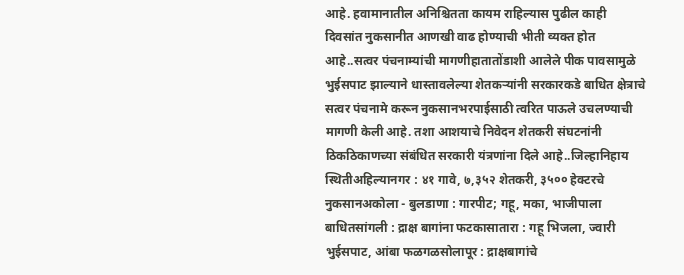आहे. हवामानातील अनिश्चितता कायम राहिल्यास पुढील काही दिवसांत नुकसानीत आणखी वाढ होण्याची भीती व्यक्त होत आहे..सत्वर पंचनाम्यांची मागणीहातातोंडाशी आलेले पीक पावसामुळे भुईसपाट झाल्याने धास्तावलेल्या शेतकऱ्यांनी सरकारकडे बाधित क्षेत्राचे सत्वर पंचनामे करून नुकसानभरपाईसाठी त्वरित पाऊले उचलण्याची मागणी केली आहे. तशा आशयाचे निवेदन शेतकरी संघटनांनी ठिकठिकाणच्या संबंधित सरकारी यंत्रणांना दिले आहे..जिल्हानिहाय स्थितीअहिल्यानगर : ४१ गावे, ७,३५२ शेतकरी, ३५०० हेक्टरचे नुकसानअकोला - बुलडाणा : गारपीट; गहू, मका, भाजीपाला बाधितसांगली : द्राक्ष बागांना फटकासातारा : गहू भिजला, ज्वारी भुईसपाट, आंबा फळगळसोलापूर : द्राक्षबागांचे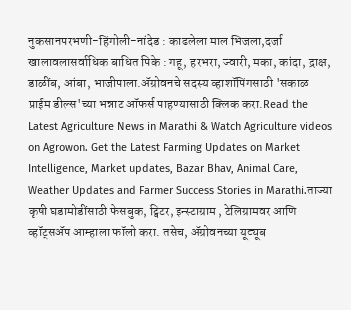नुकसानपरभणी-हिंगोली-नांदेड : काढलेला माल भिजला,दर्जा खालावलासर्वाधिक बाधित पिके : गहू, हरभरा, ज्वारी, मका, कांदा, द्राक्ष, डाळींब, आंबा, भाजीपाला.ॲग्रोवनचे सदस्य व्हाशॉपिंगसाठी 'सकाळ प्राईम डील्स'च्या भन्नाट ऑफर्स पाहण्यासाठी क्लिक करा.Read the Latest Agriculture News in Marathi & Watch Agriculture videos on Agrowon. Get the Latest Farming Updates on Market Intelligence, Market updates, Bazar Bhav, Animal Care, Weather Updates and Farmer Success Stories in Marathi.ताज्या कृषी घडामोडींसाठी फेसबुक, ट्विटर, इन्स्टाग्राम , टेलिग्रामवर आणि व्हॉट्सॲप आम्हाला फॉलो करा. तसेच, ॲग्रोवनच्या यूट्यूब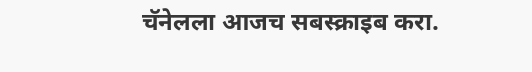चॅनेलला आजच सबस्क्राइब करा.